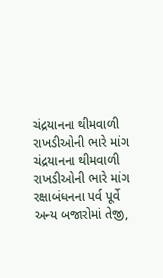ચંદ્રયાનના થીમવાળી રાખડીઓની ભારે માંગ
ચંદ્રયાનના થીમવાળી રાખડીઓની ભારે માંગ
રક્ષાબંધનના પર્વ પૂર્વે અન્ય બજારોમાં તેજી,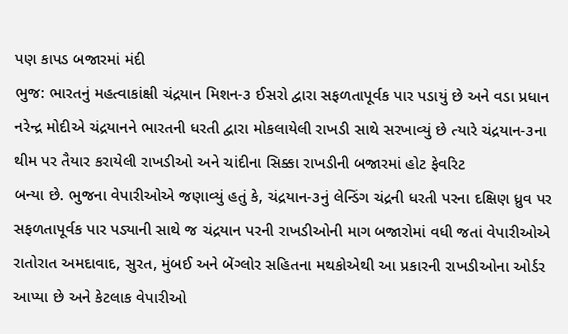પણ કાપડ બજારમાં મંદી
ભુજ: ભારતનું મહત્વાકાંક્ષી ચંદ્રયાન મિશન-૩ ઈસરો દ્વારા સફળતાપૂર્વક પાર પડાયું છે અને વડા પ્રધાન નરેન્દ્ર મોદીએ ચંદ્રયાનને ભારતની ધરતી દ્વારા મોકલાયેલી રાખડી સાથે સરખાવ્યું છે ત્યારે ચંદ્રયાન-૩ના થીમ પર તૈયાર કરાયેલી રાખડીઓ અને ચાંદીના સિક્કા રાખડીની બજારમાં હોટ ફેવરિટ
બન્યા છે. ભુજના વેપારીઓએ જણાવ્યું હતું કે, ચંદ્રયાન-૩નું લેન્ડિંગ ચંદ્રની ધરતી પરના દક્ષિણ ધ્રુવ પર સફળતાપૂર્વક પાર પડ્યાની સાથે જ ચંદ્રયાન પરની રાખડીઓની માગ બજારોમાં વધી જતાં વેપારીઓએ રાતોરાત અમદાવાદ, સુરત, મુંબઈ અને બેંગ્લોર સહિતના મથકોએથી આ પ્રકારની રાખડીઓના ઓર્ડર આપ્યા છે અને કેટલાક વેપારીઓ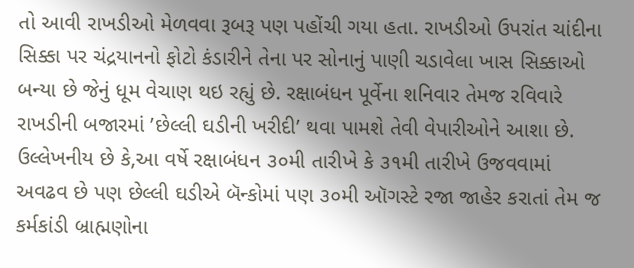તો આવી રાખડીઓ મેળવવા રૂબરૂ પણ પહોંચી ગયા હતા. રાખડીઓ ઉપરાંત ચાંદીના સિક્કા પર ચંદ્રયાનનો ફોટો કંડારીને તેના પર સોનાનું પાણી ચડાવેલા ખાસ સિક્કાઓ બન્યા છે જેનું ધૂમ વેચાણ થઇ રહ્યું છે. રક્ષાબંધન પૂર્વેના શનિવાર તેમજ રવિવારે રાખડીની બજારમાં ’છેલ્લી ઘડીની ખરીદી’ થવા પામશે તેવી વેપારીઓને આશા છે. ઉલ્લેખનીય છે કે,આ વર્ષે રક્ષાબંધન ૩૦મી તારીખે કે ૩૧મી તારીખે ઉજવવામાં અવઢવ છે પણ છેલ્લી ઘડીએ બૅન્કોમાં પણ ૩૦મી ઑગસ્ટે રજા જાહેર કરાતાં તેમ જ કર્મકાંડી બ્રાહ્મણોના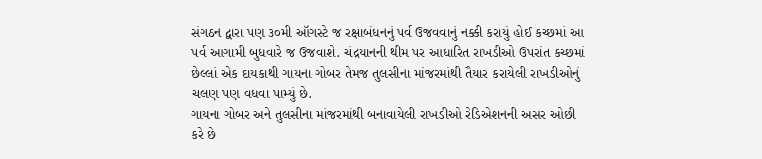સંગઠન દ્વારા પણ ૩૦મી ઑગસ્ટે જ રક્ષાબંધનનું પર્વ ઉજવવાનું નક્કી કરાયું હોઈ કચ્છમાં આ પર્વ આગામી બુધવારે જ ઉજવાશે. ચંદ્રયાનની થીમ પર આધારિત રાખડીઓ ઉપરાંત કચ્છમાં છેલ્લાં એક દાયકાથી ગાયના ગોબર તેમજ તુલસીના માંજરમાંથી તૈયાર કરાયેલી રાખડીઓનું ચલણ પણ વધવા પામ્યું છે.
ગાયના ગોબર અને તુલસીના માંજરમાંથી બનાવાયેલી રાખડીઓ રેડિએશનની અસર ઓછી કરે છે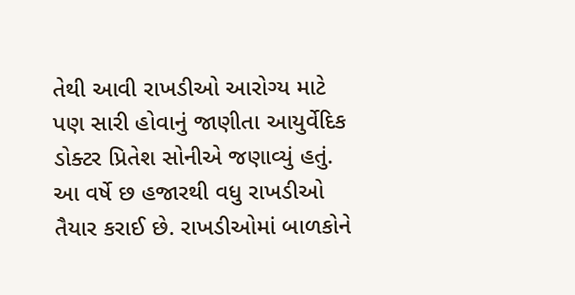તેથી આવી રાખડીઓ આરોગ્ય માટે પણ સારી હોવાનું જાણીતા આયુર્વેદિક ડોક્ટર પ્રિતેશ સોનીએ જણાવ્યું હતું.
આ વર્ષે છ હજારથી વધુ રાખડીઓ તૈયાર કરાઈ છે. રાખડીઓમાં બાળકોને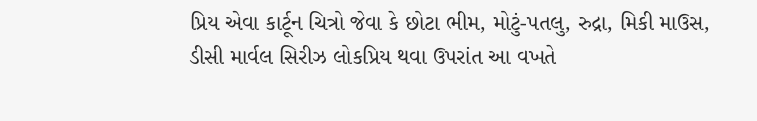પ્રિય એવા કાર્ટૂન ચિત્રો જેવા કે છોટા ભીમ, મોટું-પતલુ, રુદ્રા, મિકી માઉસ, ડીસી માર્વલ સિરીઝ લોકપ્રિય થવા ઉપરાંત આ વખતે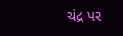ચંદ્ર પર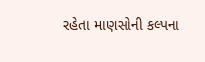રહેતા માણસોની કલ્પના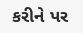કરીને પર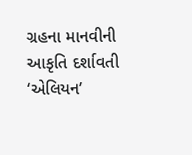ગ્રહના માનવીની આકૃતિ દર્શાવતી ‘એલિયન’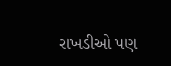રાખડીઓ પણ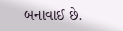બનાવાઈ છે.